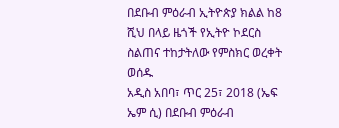በደቡብ ምዕራብ ኢትዮጵያ ክልል ከ8 ሺህ በላይ ዜጎች የኢትዮ ኮደርስ ስልጠና ተከታትለው የምስክር ወረቀት ወሰዱ
አዲስ አበባ፣ ጥር 25፣ 2018 (ኤፍ ኤም ሲ) በደቡብ ምዕራብ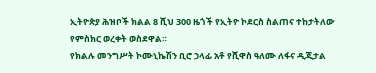ኢትዮጵያ ሕዝቦች ክልል 8 ሺህ 300 ዜጎች የኢትዮ ኮደርስ ስልጠና ተከታትለው የምስክር ወረቀት ወስደዋል።
የክልሉ መንግሥት ኮሙኒኬሽን ቢሮ ኃላፊ አቶ የሺዋስ ዓለሙ ለፋና ዲጂታል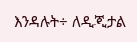እንዳሉት÷ ለዲጂታል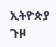ኢትዮጵያ ጉዞ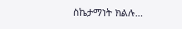ስኬታማነት ክልሉ…